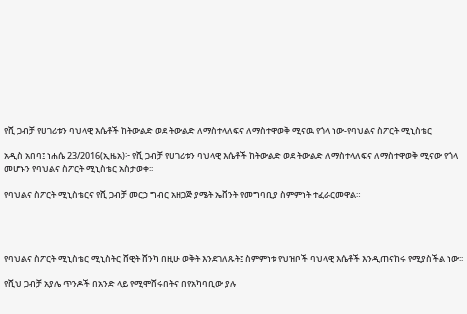የሺ ጋብቻ የሀገሪቱን ባህላዊ እሴቶች ከትውልድ ወደ ትውልድ ለማስተላለፍና ለማስተዋወቅ ሚናዉ የጎላ ነው-የባህልና ስፖርት ሚኒስቴር

አዲስ አበባ፤ ነሐሴ 23/2016(ኢዜአ)፦ የሺ ጋብቻ የሀገሪቱን ባህላዊ እሴቶች ከትውልድ ወደ ትውልድ ለማስተላለፍና ለማስተዋወቅ ሚናው የጎላ መሆኑን የባህልና ስፖርት ሚኒስቴር አስታወቀ፡፡

የባህልና ስፖርት ሚኒስቴርና የሺ ጋብቻ መርኃ ግብር አዘጋጅ ያሜት ኤቨንት የመግባቢያ ስምምነት ተፈራርመዋል።




የባህልና ስፖርት ሚኒስቴር ሚኒስትር ሸዊት ሸንካ በዚሁ ወቅት እንደገለጹት፤ ስምምነቱ የህዝቦች ባህላዊ እሴቶች እንዲጠናከሩ የሚያስችል ነው፡፡

የሺህ ጋብቻ አያሌ ጥንዶች በአንድ ላይ የሚሞሸሩበትና በየአካባቢው ያሉ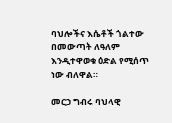ባህሎችና እሴቶች ጎልተው በመውጣት ለዓለም እንዲተዋወቁ ዕድል የሚሰጥ ነው ብለዋል።

መርኃ ግብሩ ባህላዊ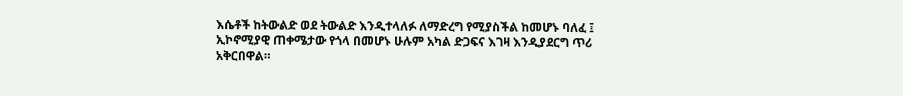እሴቶች ከትውልድ ወደ ትውልድ እንዲተላለፉ ለማድረግ የሚያስችል ከመሆኑ ባለፈ ፤ ኢኮኖሚያዊ ጠቀሜታው የጎላ በመሆኑ ሁሉም አካል ድጋፍና እገዛ እንዲያደርግ ጥሪ አቅርበዋል።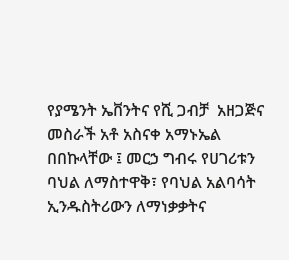የያሜንት ኤቨንትና የሺ ጋብቻ  አዘጋጅና መስራች አቶ አስናቀ አማኑኤል በበኩላቸው ፤ መርኃ ግብሩ የሀገሪቱን ባህል ለማስተዋቅ፣ የባህል አልባሳት ኢንዱስትሪውን ለማነቃቃትና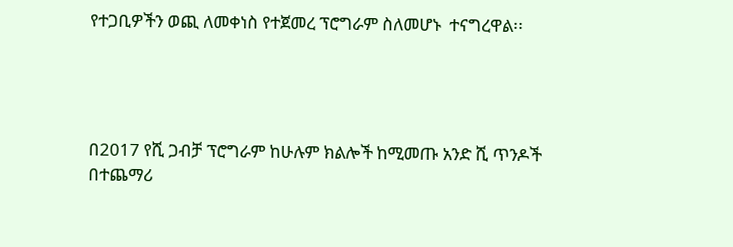የተጋቢዎችን ወጪ ለመቀነስ የተጀመረ ፕሮግራም ስለመሆኑ  ተናግረዋል፡፡




በ2017 የሺ ጋብቻ ፕሮግራም ከሁሉም ክልሎች ከሚመጡ አንድ ሺ ጥንዶች በተጨማሪ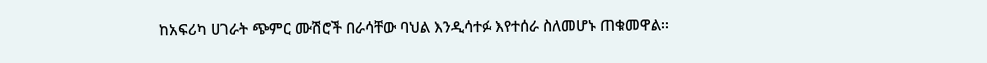ከአፍሪካ ሀገራት ጭምር ሙሽሮች በራሳቸው ባህል እንዲሳተፉ እየተሰራ ስለመሆኑ ጠቁመዋል፡፡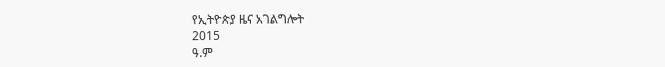የኢትዮጵያ ዜና አገልግሎት
2015
ዓ.ም